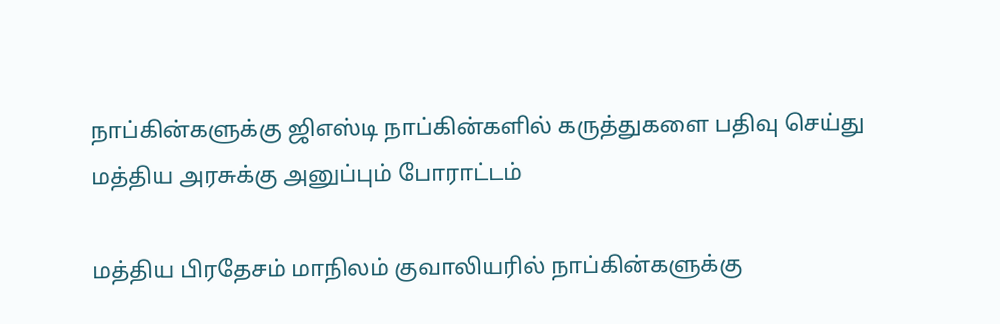நாப்கின்களுக்கு ஜிஎஸ்டி நாப்கின்களில் கருத்துகளை பதிவு செய்து மத்திய அரசுக்கு அனுப்பும் போராட்டம்

மத்திய பிரதேசம் மாநிலம் குவாலியரில் நாப்கின்களுக்கு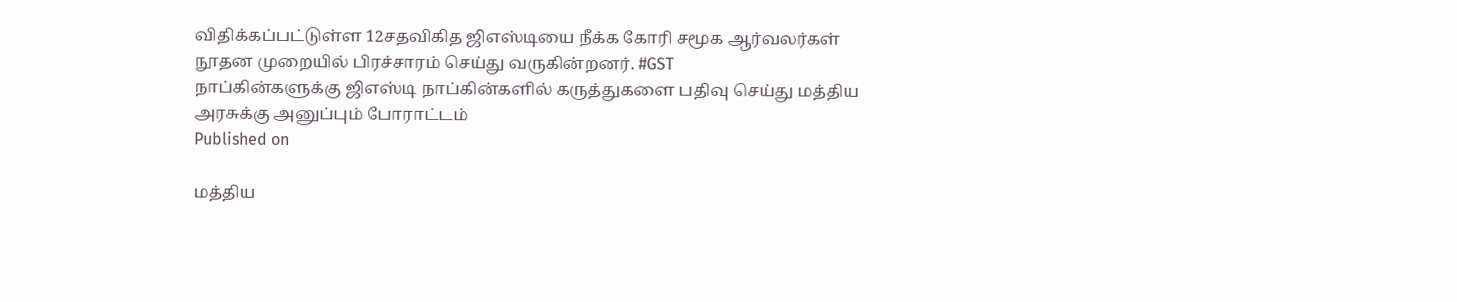விதிக்கப்பட்டுள்ள 12சதவிகித ஜிஎஸ்டியை நீக்க கோரி சமூக ஆர்வலர்கள் நூதன முறையில் பிரச்சாரம் செய்து வருகின்றனர். #GST
நாப்கின்களுக்கு ஜிஎஸ்டி நாப்கின்களில் கருத்துகளை பதிவு செய்து மத்திய அரசுக்கு அனுப்பும் போராட்டம்
Published on

மத்திய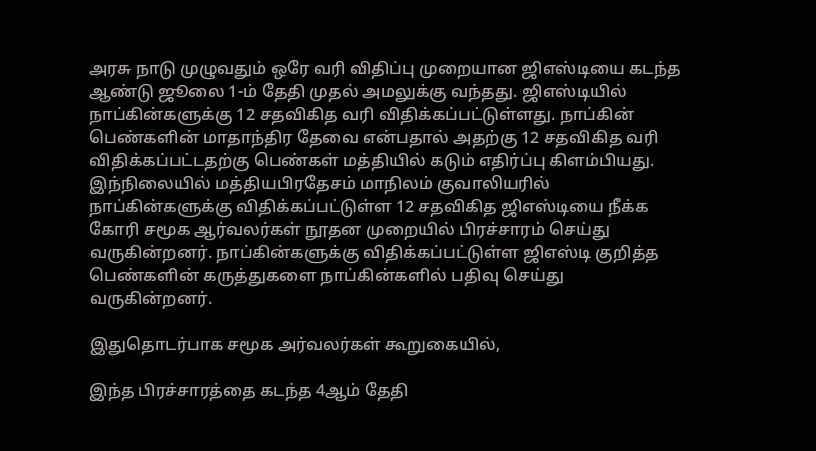அரசு நாடு முழுவதும் ஒரே வரி விதிப்பு முறையான ஜிஎஸ்டியை கடந்த ஆண்டு ஜூலை 1-ம் தேதி முதல் அமலுக்கு வந்தது. ஜிஎஸ்டியில் நாப்கின்களுக்கு 12 சதவிகித வரி விதிக்கப்பட்டுள்ளது. நாப்கின் பெண்களின் மாதாந்திர தேவை என்பதால் அதற்கு 12 சதவிகித வரி விதிக்கப்பட்டதற்கு பெண்கள் மத்தியில் கடும் எதிர்ப்பு கிளம்பியது. இந்நிலையில் மத்தியபிரதேசம் மாநிலம் குவாலியரில் நாப்கின்களுக்கு விதிக்கப்பட்டுள்ள 12 சதவிகித ஜிஎஸ்டியை நீக்க கோரி சமூக ஆர்வலர்கள் நூதன முறையில் பிரச்சாரம் செய்து வருகின்றனர். நாப்கின்களுக்கு விதிக்கப்பட்டுள்ள ஜிஎஸ்டி குறித்த பெண்களின் கருத்துகளை நாப்கின்களில் பதிவு செய்து வருகின்றனர்.

இதுதொடர்பாக சமூக அர்வலர்கள் கூறுகையில்,

இந்த பிரச்சாரத்தை கடந்த 4ஆம் தேதி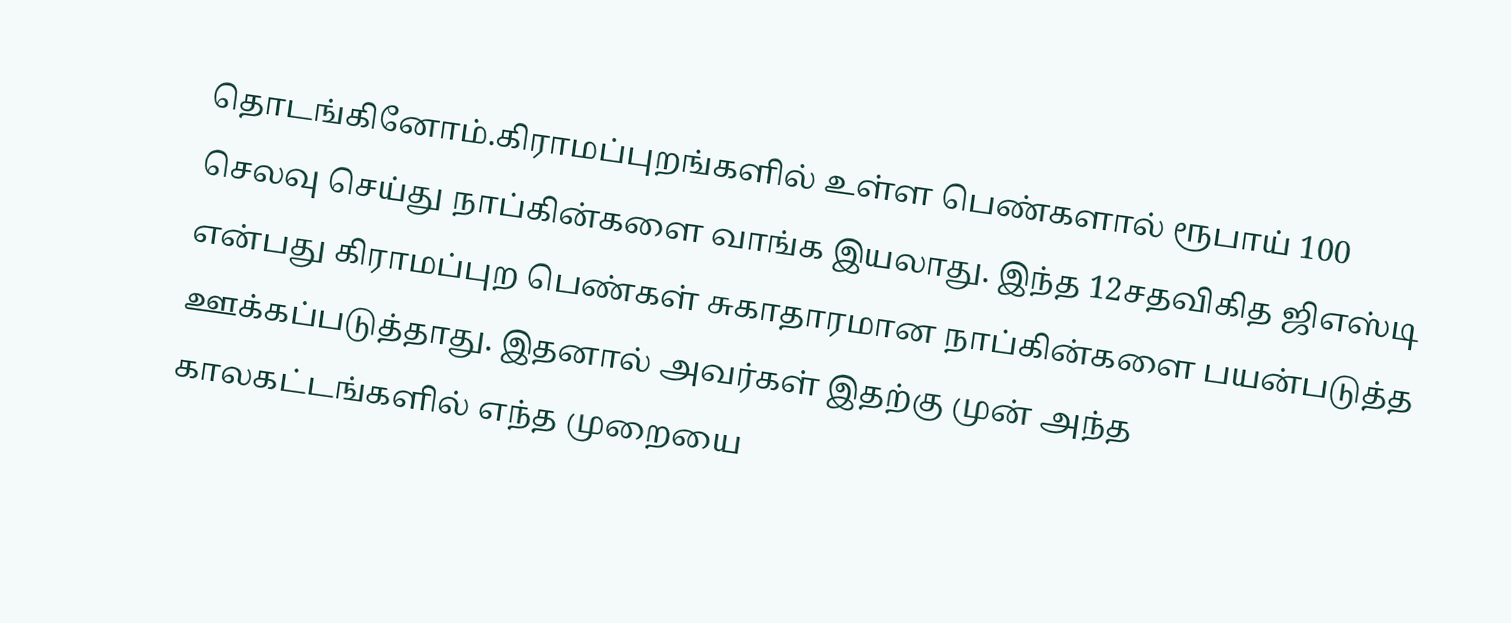தொடங்கினோம்.கிராமப்புறங்களில் உள்ள பெண்களால் ரூபாய் 100 செலவு செய்து நாப்கின்களை வாங்க இயலாது. இந்த 12சதவிகித ஜிஎஸ்டி என்பது கிராமப்புற பெண்கள் சுகாதாரமான நாப்கின்களை பயன்படுத்த ஊக்கப்படுத்தாது. இதனால் அவர்கள் இதற்கு முன் அந்த காலகட்டங்களில் எந்த முறையை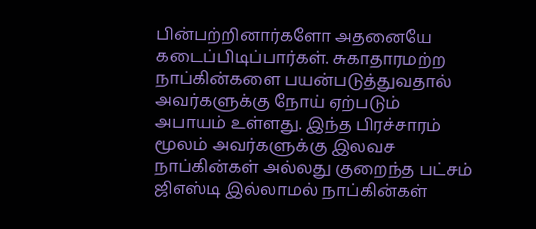பின்பற்றினார்களோ அதனையே கடைப்பிடிப்பார்கள். சுகாதாரமற்ற நாப்கின்களை பயன்படுத்துவதால் அவர்களுக்கு நோய் ஏற்படும் அபாயம் உள்ளது. இந்த பிரச்சாரம் மூலம் அவர்களுக்கு இலவச நாப்கின்கள் அல்லது குறைந்த பட்சம் ஜிஎஸ்டி இல்லாமல் நாப்கின்கள்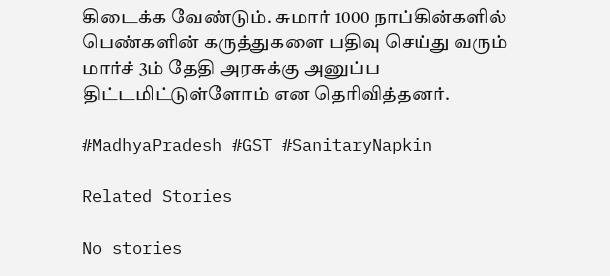கிடைக்க வேண்டும். சுமார் 1000 நாப்கின்களில் பெண்களின் கருத்துகளை பதிவு செய்து வரும் மார்ச் 3ம் தேதி அரசுக்கு அனுப்ப திட்டமிட்டுள்ளோம் என தெரிவித்தனர்.

#MadhyaPradesh #GST #SanitaryNapkin

Related Stories

No stories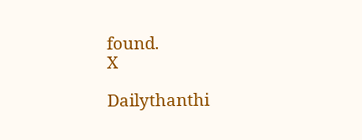found.
X

Dailythanthi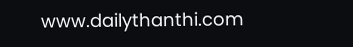www.dailythanthi.com